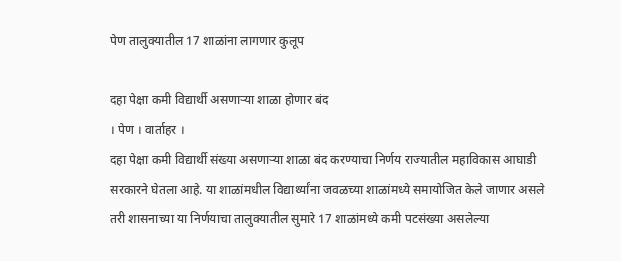पेण तालुक्यातील 17 शाळांना लागणार कुलूप

दहा पेक्षा कमी विद्यार्थी असणार्‍या शाळा होणार बंद
। पेण । वार्ताहर ।
दहा पेक्षा कमी विद्यार्थी संख्या असणार्‍या शाळा बंद करण्याचा निर्णय राज्यातील महाविकास आघाडी सरकारने घेतला आहे. या शाळांमधील विद्यार्थ्यांना जवळच्या शाळांमध्ये समायोजित केले जाणार असले तरी शासनाच्या या निर्णयाचा तालुक्यातील सुमारे 17 शाळांमध्ये कमी पटसंख्या असलेल्या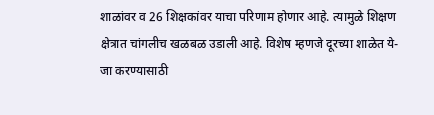शाळांवर व 26 शिक्षकांवर याचा परिणाम होणार आहे. त्यामुळे शिक्षण क्षेत्रात चांगलीच खळबळ उडाली आहे. विशेष म्हणजे दूरच्या शाळेत ये-जा करण्यासाठी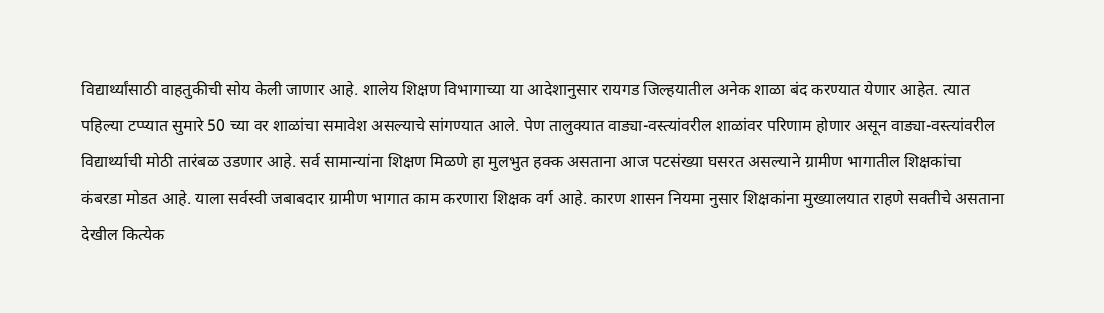विद्यार्थ्यांसाठी वाहतुकीची सोय केली जाणार आहे. शालेय शिक्षण विभागाच्या या आदेशानुसार रायगड जिल्हयातील अनेक शाळा बंद करण्यात येणार आहेत. त्यात पहिल्या टप्प्यात सुमारे 50 च्या वर शाळांचा समावेश असल्याचे सांगण्यात आले. पेण तालुक्यात वाड्या-वस्त्यांवरील शाळांवर परिणाम होणार असून वाड्या-वस्त्यांवरील विद्यार्थ्याची मोठी तारंबळ उडणार आहे. सर्व सामान्यांना शिक्षण मिळणे हा मुलभुत हक्क असताना आज पटसंख्या घसरत असल्याने ग्रामीण भागातील शिक्षकांचा कंबरडा मोडत आहे. याला सर्वस्वी जबाबदार ग्रामीण भागात काम करणारा शिक्षक वर्ग आहे. कारण शासन नियमा नुसार शिक्षकांना मुख्यालयात राहणे सक्तीचे असताना देखील कित्येक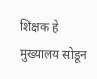शिक्षक हे मुख्यालय सोडून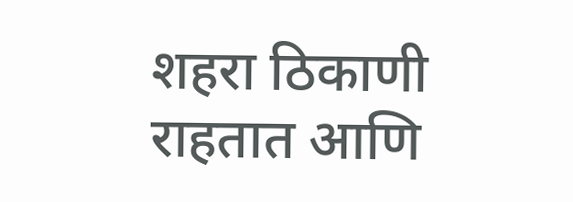शहरा ठिकाणी राहतात आणि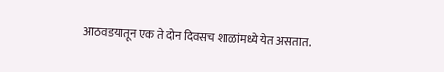आठवडयातून एक ते दोन दिवसच शाळांमध्ये येत असतात.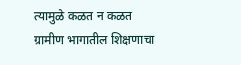त्यामुळे कळत न कळत ग्रामीण भागातील शिक्षणाचा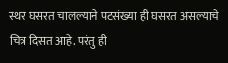स्थर घसरत चालल्याने पटसंख्या ही घसरत असल्याचे चित्र दिसत आहे. परंतु ही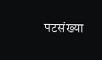पटसंख्या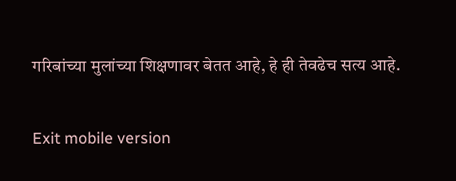गरिबांच्या मुलांच्या शिक्षणावर बेतत आहे, हे ही तेवढेच सत्य आहे.

Exit mobile version